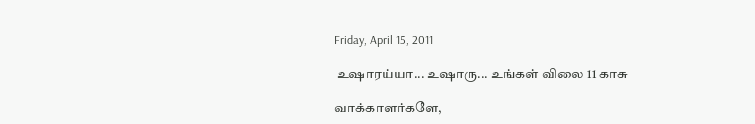Friday, April 15, 2011

 உஷாரய்யா... உஷாரு... உங்கள் விலை 11 காசு

வாக்காளர்களே,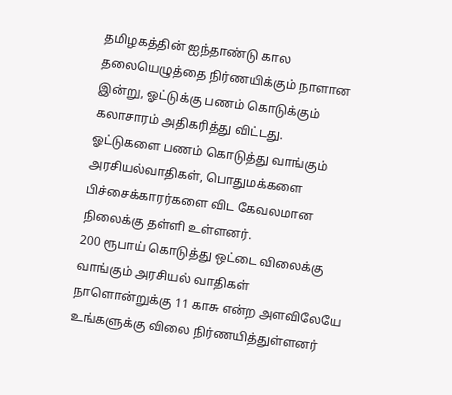தமிழகத்தின் ஐந்தாண்டு கால தலையெழுத்தை நிர்ணயிக்கும் நாளான இன்று, ஓட்டுக்கு பணம் கொடுக்கும் கலாசாரம் அதிகரித்து விட்டது.
ஓட்டுகளை பணம் கொடுத்து வாங்கும் அரசியல்வாதிகள், பொதுமக்களை பிச்சைக்காரர்களை விட கேவலமான நிலைக்கு தள்ளி உள்ளனர்.
200 ரூபாய் கொடுத்து ஒட்டை விலைக்கு வாங்கும் அரசியல் வாதிகள் நாளொன்றுக்கு 11 காசு என்ற அளவிலேயே உங்களுக்கு விலை நிர்ணயித்துள்ளனர்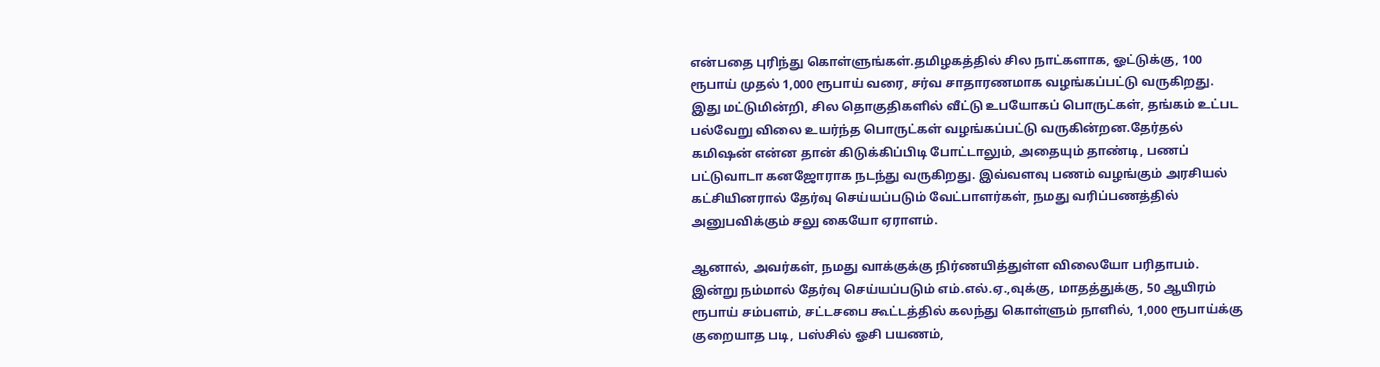என்பதை புரிந்து கொள்ளுங்கள்.தமிழகத்தில் சில நாட்களாக, ஓட்டுக்கு, 100 ரூபாய் முதல் 1,000 ரூபாய் வரை, சர்வ சாதாரணமாக வழங்கப்பட்டு வருகிறது. இது மட்டுமின்றி, சில தொகுதிகளில் வீட்டு உபயோகப் பொருட்கள், தங்கம் உட்பட பல்வேறு விலை உயர்ந்த பொருட்கள் வழங்கப்பட்டு வருகின்றன.தேர்தல் கமிஷன் என்ன தான் கிடுக்கிப்பிடி போட்டாலும், அதையும் தாண்டி, பணப் பட்டுவாடா கனஜோராக நடந்து வருகிறது. இவ்வளவு பணம் வழங்கும் அரசியல் கட்சியினரால் தேர்வு செய்யப்படும் வேட்பாளர்கள், நமது வரிப்பணத்தில் அனுபவிக்கும் சலு கையோ ஏராளம்.

ஆனால், அவர்கள், நமது வாக்குக்கு நிர்ணயித்துள்ள விலையோ பரிதாபம். இன்று நம்மால் தேர்வு செய்யப்படும் எம்.எல்.ஏ.,வுக்கு, மாதத்துக்கு, 50 ஆயிரம் ரூபாய் சம்பளம், சட்டசபை கூட்டத்தில் கலந்து கொள்ளும் நாளில், 1,000 ரூபாய்க்கு குறையாத படி, பஸ்சில் ஓசி பயணம்,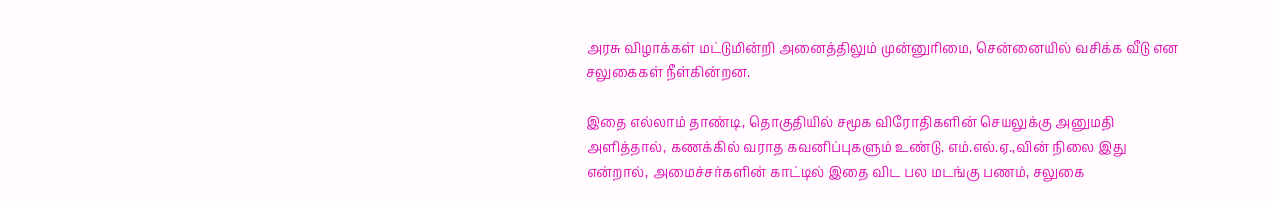அரசு விழாக்கள் மட்டுமின்றி அனைத்திலும் முன்னுரிமை, சென்னையில் வசிக்க வீடு என சலுகைகள் நீள்கின்றன.

இதை எல்லாம் தாண்டி, தொகுதியில் சமூக விரோதிகளின் செயலுக்கு அனுமதி அளித்தால், கணக்கில் வராத கவனிப்புகளும் உண்டு. எம்.எல்.ஏ.,வின் நிலை இது என்றால், அமைச்சர்களின் காட்டில் இதை விட பல மடங்கு பணம், சலுகை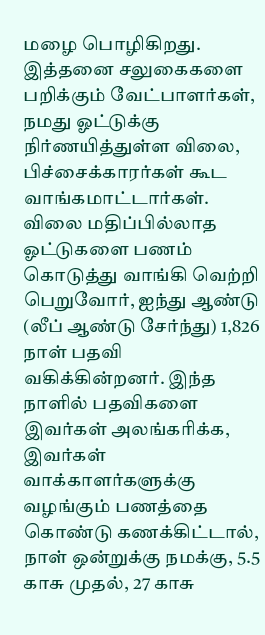மழை பொழிகிறது. இத்தனை சலுகைகளை பறிக்கும் வேட்பாளர்கள், நமது ஓட்டுக்கு நிர்ணயித்துள்ள விலை, பிச்சைக்காரர்கள் கூட வாங்கமாட்டார்கள்.
விலை மதிப்பில்லாத ஓட்டுகளை பணம் கொடுத்து வாங்கி வெற்றி பெறுவோர், ஐந்து ஆண்டு (லீப் ஆண்டு சேர்ந்து) 1,826 நாள் பதவி வகிக்கின்றனர். இந்த நாளில் பதவிகளை இவர்கள் அலங்கரிக்க, இவர்கள் வாக்காளர்களுக்கு வழங்கும் பணத்தை கொண்டு கணக்கிட்டால், நாள் ஒன்றுக்கு நமக்கு, 5.5 காசு முதல், 27 காசு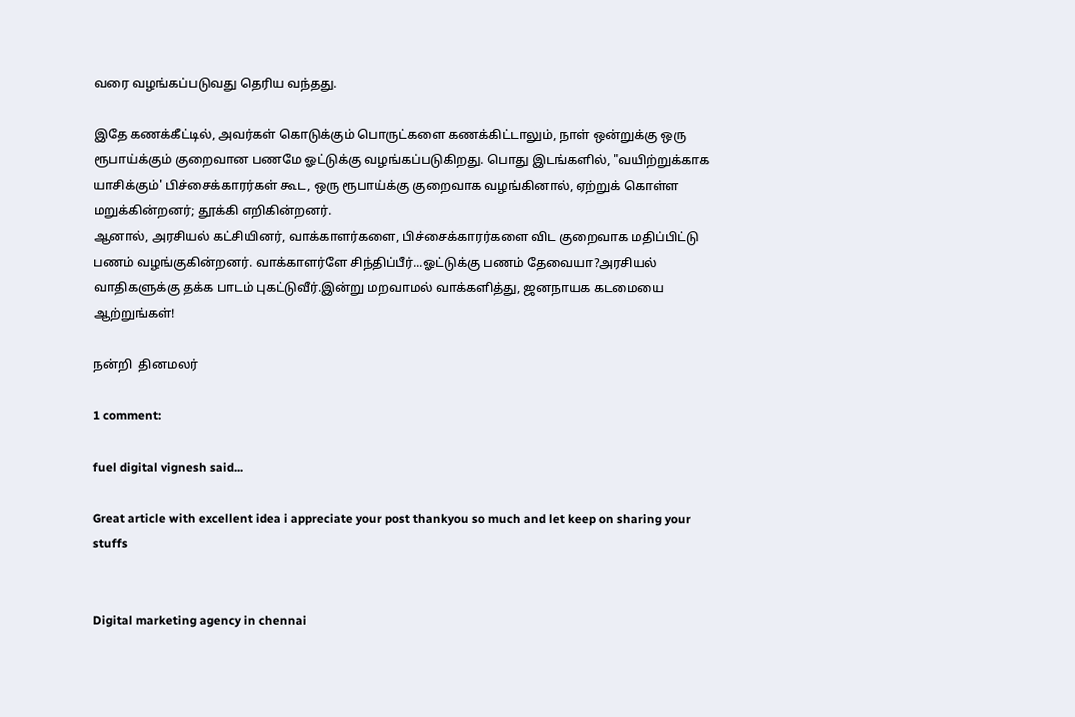வரை வழங்கப்படுவது தெரிய வந்தது.

இதே கணக்கீட்டில், அவர்கள் கொடுக்கும் பொருட்களை கணக்கிட்டாலும், நாள் ஒன்றுக்கு ஒரு ரூபாய்க்கும் குறைவான பணமே ஓட்டுக்கு வழங்கப்படுகிறது. பொது இடங்களில், "வயிற்றுக்காக யாசிக்கும்' பிச்சைக்காரர்கள் கூட, ஒரு ரூபாய்க்கு குறைவாக வழங்கினால், ஏற்றுக் கொள்ள மறுக்கின்றனர்; தூக்கி எறிகின்றனர்.
ஆனால், அரசியல் கட்சியினர், வாக்காளர்களை, பிச்சைக்காரர்களை விட குறைவாக மதிப்பிட்டு பணம் வழங்குகின்றனர். வாக்காளர்ளே சிந்திப்பீர்...ஓட்டுக்கு பணம் தேவையா?அரசியல் வாதிகளுக்கு தக்க பாடம் புகட்டுவீர்.இன்று மறவாமல் வாக்களித்து, ஜனநாயக கடமையை ஆற்றுங்கள்!

நன்றி  தினமலர்

1 comment:

fuel digital vignesh said...

Great article with excellent idea i appreciate your post thankyou so much and let keep on sharing your stuffs


Digital marketing agency in chennai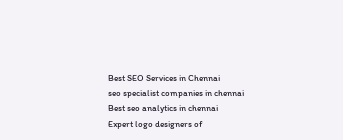Best SEO Services in Chennai
seo specialist companies in chennai
Best seo analytics in chennai
Expert logo designers of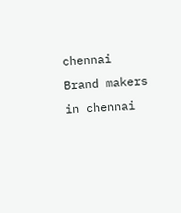chennai
Brand makers in chennai